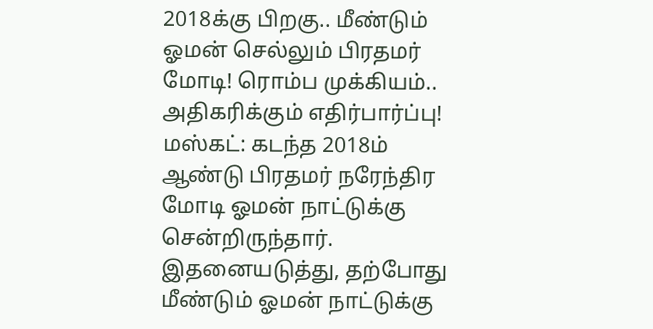2018க்கு பிறகு.. மீண்டும் ஓமன் செல்லும் பிரதமர் மோடி! ரொம்ப முக்கியம்.. அதிகரிக்கும் எதிர்பார்ப்பு!
மஸ்கட்: கடந்த 2018ம் ஆண்டு பிரதமர் நரேந்திர மோடி ஓமன் நாட்டுக்கு சென்றிருந்தார். இதனையடுத்து, தற்போது மீண்டும் ஓமன் நாட்டுக்கு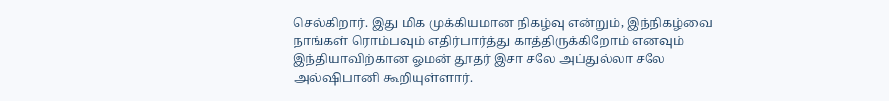செல்கிறார். இது மிக முக்கியமான நிகழ்வு என்றும், இந்நிகழ்வை நாங்கள் ரொம்பவும் எதிர்பார்த்து காத்திருக்கிறோம் எனவும் இந்தியாவிற்கான ஓமன் தூதர் இசா சலே அப்துல்லா சலே அல்ஷிபானி கூறியுள்ளார்.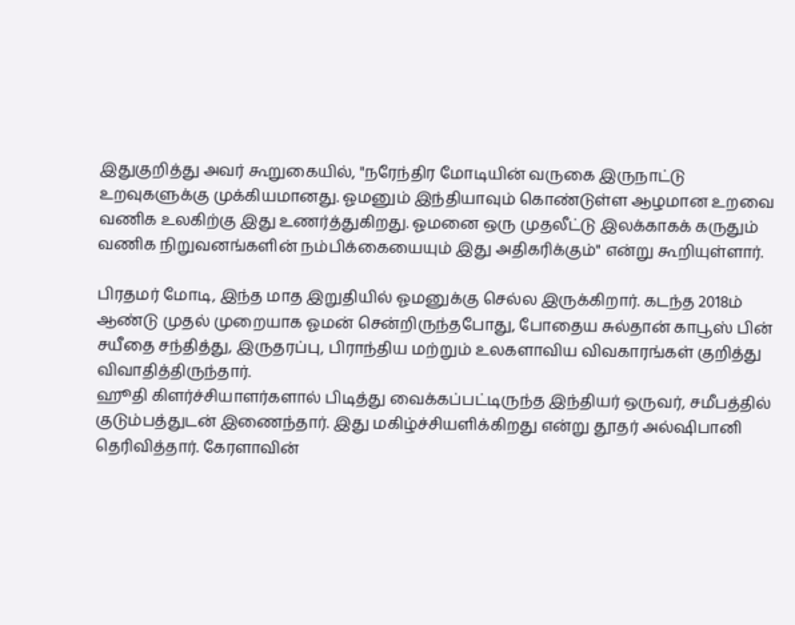இதுகுறித்து அவர் கூறுகையில், "நரேந்திர மோடியின் வருகை இருநாட்டு உறவுகளுக்கு முக்கியமானது. ஓமனும் இந்தியாவும் கொண்டுள்ள ஆழமான உறவை வணிக உலகிற்கு இது உணர்த்துகிறது. ஓமனை ஒரு முதலீட்டு இலக்காகக் கருதும் வணிக நிறுவனங்களின் நம்பிக்கையையும் இது அதிகரிக்கும்" என்று கூறியுள்ளார்.

பிரதமர் மோடி, இந்த மாத இறுதியில் ஓமனுக்கு செல்ல இருக்கிறார். கடந்த 2018ம் ஆண்டு முதல் முறையாக ஓமன் சென்றிருந்தபோது, போதைய சுல்தான் காபூஸ் பின் சயீதை சந்தித்து, இருதரப்பு, பிராந்திய மற்றும் உலகளாவிய விவகாரங்கள் குறித்து விவாதித்திருந்தார்.
ஹூதி கிளர்ச்சியாளர்களால் பிடித்து வைக்கப்பட்டிருந்த இந்தியர் ஒருவர், சமீபத்தில் குடும்பத்துடன் இணைந்தார். இது மகிழ்ச்சியளிக்கிறது என்று தூதர் அல்ஷிபானி தெரிவித்தார். கேரளாவின்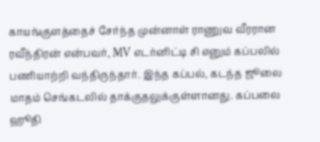காயங்குளத்தைச் சேர்ந்த முன்னாள் ராணுவ வீரரான ரவீந்திரன் என்பவர், MV எடர்னிட்டி சி எனும் கப்பலில் பணியாற்றி வந்திருந்தார். இந்த கப்பல், கடந்த ஜூலை மாதம் செங்கடலில் தாக்குதலுக்குள்ளானது. கப்பலை ஹூதி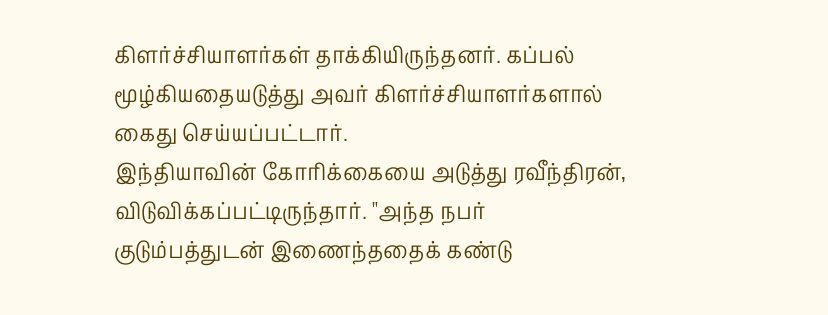கிளர்ச்சியாளர்கள் தாக்கியிருந்தனர். கப்பல் மூழ்கியதையடுத்து அவர் கிளர்ச்சியாளர்களால் கைது செய்யப்பட்டார்.
இந்தியாவின் கோரிக்கையை அடுத்து ரவீந்திரன், விடுவிக்கப்பட்டிருந்தார். "அந்த நபர் குடும்பத்துடன் இணைந்ததைக் கண்டு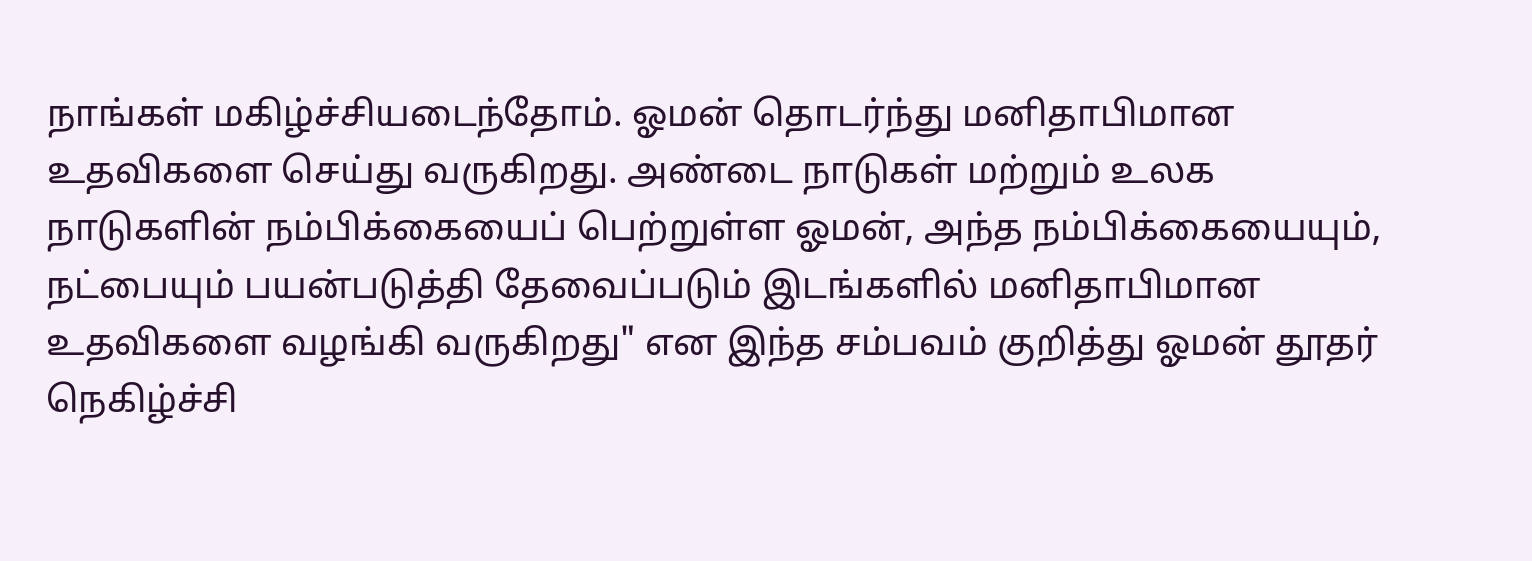நாங்கள் மகிழ்ச்சியடைந்தோம். ஓமன் தொடர்ந்து மனிதாபிமான உதவிகளை செய்து வருகிறது. அண்டை நாடுகள் மற்றும் உலக நாடுகளின் நம்பிக்கையைப் பெற்றுள்ள ஓமன், அந்த நம்பிக்கையையும், நட்பையும் பயன்படுத்தி தேவைப்படும் இடங்களில் மனிதாபிமான உதவிகளை வழங்கி வருகிறது" என இந்த சம்பவம் குறித்து ஓமன் தூதர் நெகிழ்ச்சி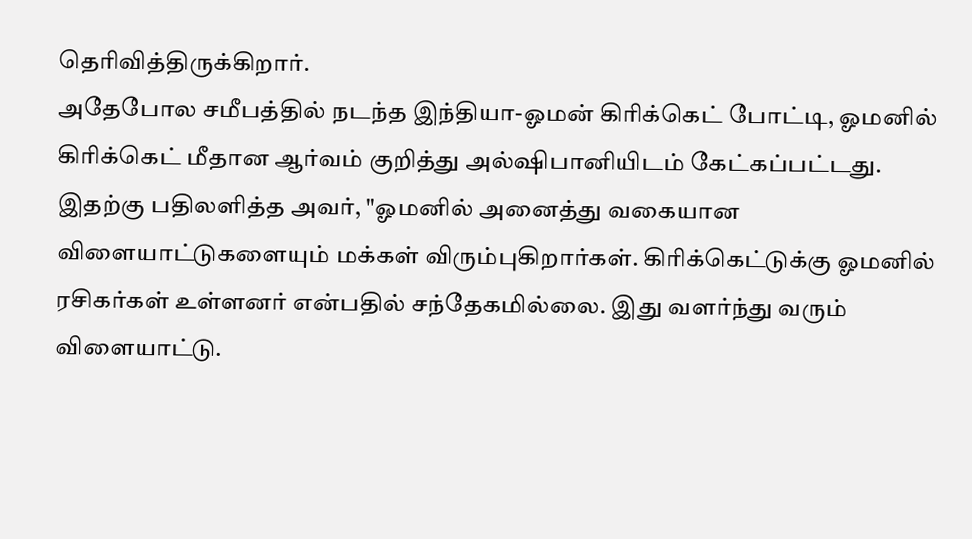தெரிவித்திருக்கிறார்.
அதேபோல சமீபத்தில் நடந்த இந்தியா-ஓமன் கிரிக்கெட் போட்டி, ஓமனில் கிரிக்கெட் மீதான ஆர்வம் குறித்து அல்ஷிபானியிடம் கேட்கப்பட்டது. இதற்கு பதிலளித்த அவர், "ஓமனில் அனைத்து வகையான விளையாட்டுகளையும் மக்கள் விரும்புகிறார்கள். கிரிக்கெட்டுக்கு ஓமனில் ரசிகர்கள் உள்ளனர் என்பதில் சந்தேகமில்லை. இது வளர்ந்து வரும் விளையாட்டு.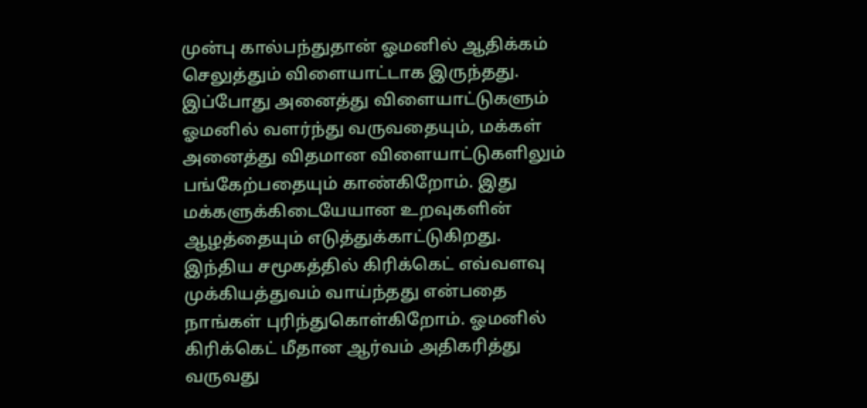முன்பு கால்பந்துதான் ஓமனில் ஆதிக்கம் செலுத்தும் விளையாட்டாக இருந்தது. இப்போது அனைத்து விளையாட்டுகளும் ஓமனில் வளர்ந்து வருவதையும், மக்கள் அனைத்து விதமான விளையாட்டுகளிலும் பங்கேற்பதையும் காண்கிறோம். இது மக்களுக்கிடையேயான உறவுகளின் ஆழத்தையும் எடுத்துக்காட்டுகிறது.
இந்திய சமூகத்தில் கிரிக்கெட் எவ்வளவு முக்கியத்துவம் வாய்ந்தது என்பதை நாங்கள் புரிந்துகொள்கிறோம். ஓமனில் கிரிக்கெட் மீதான ஆர்வம் அதிகரித்து வருவது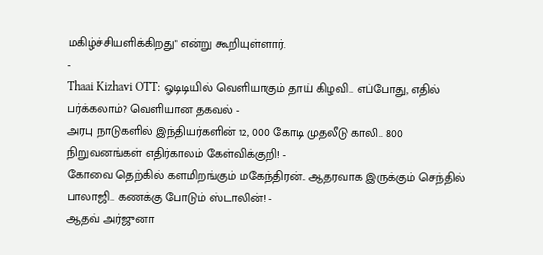மகிழ்ச்சியளிக்கிறது" என்று கூறியுள்ளார்.
-
Thaai Kizhavi OTT: ஓடிடியில் வெளியாகும் தாய் கிழவி.. எப்போது, எதில் பர்க்கலாம்? வெளியான தகவல் -
அரபு நாடுகளில் இந்தியர்களின் 12, 000 கோடி முதலீடு காலி.. 800 நிறுவனங்கள் எதிர்காலம் கேள்விக்குறி! -
கோவை தெற்கில் களமிறங்கும் மகேந்திரன்.. ஆதரவாக இருக்கும் செந்தில் பாலாஜி.. கணக்கு போடும் ஸ்டாலின்! -
ஆதவ் அர்ஜுனா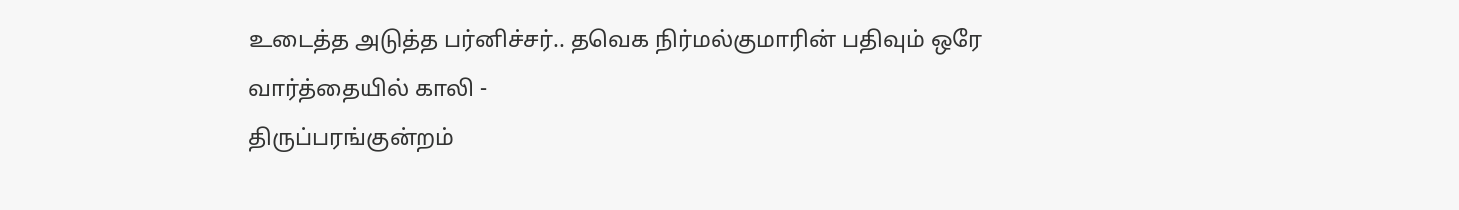உடைத்த அடுத்த பர்னிச்சர்.. தவெக நிர்மல்குமாரின் பதிவும் ஒரே வார்த்தையில் காலி -
திருப்பரங்குன்றம்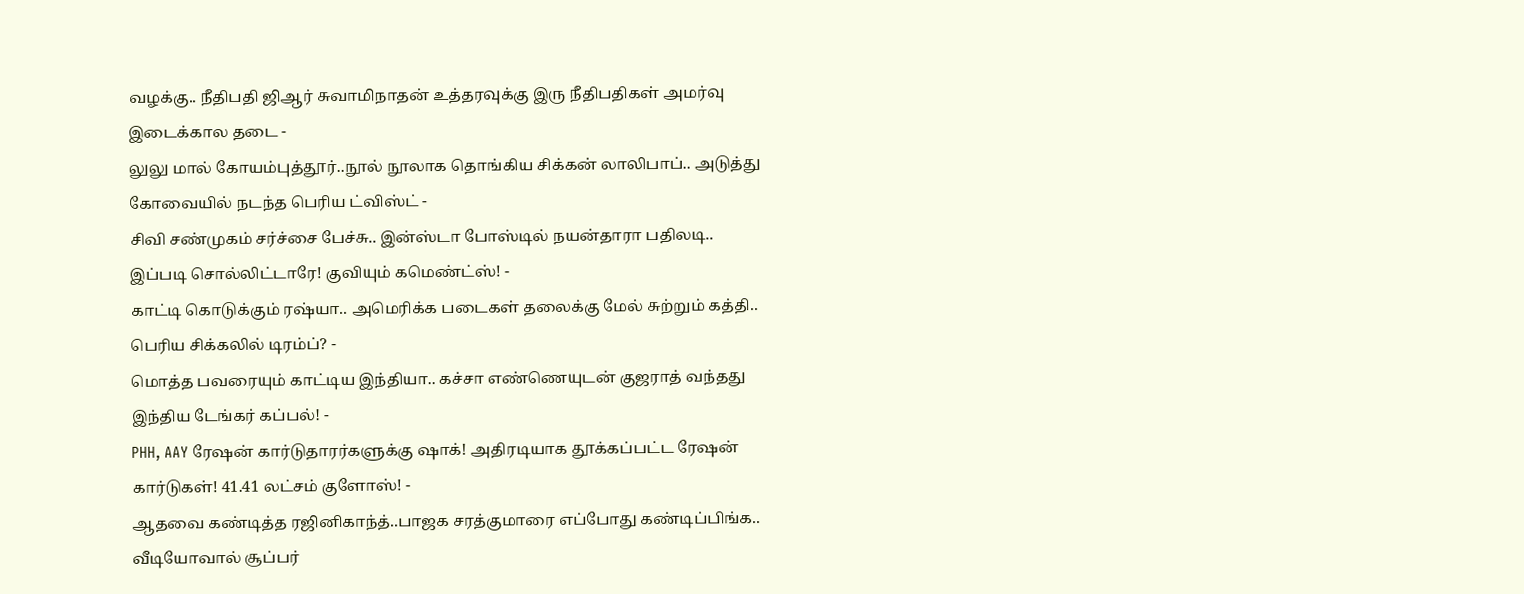வழக்கு.. நீதிபதி ஜிஆர் சுவாமிநாதன் உத்தரவுக்கு இரு நீதிபதிகள் அமர்வு இடைக்கால தடை -
லுலு மால் கோயம்புத்தூர்..நூல் நூலாக தொங்கிய சிக்கன் லாலிபாப்.. அடுத்து கோவையில் நடந்த பெரிய ட்விஸ்ட் -
சிவி சண்முகம் சர்ச்சை பேச்சு.. இன்ஸ்டா போஸ்டில் நயன்தாரா பதிலடி.. இப்படி சொல்லிட்டாரே! குவியும் கமெண்ட்ஸ்! -
காட்டி கொடுக்கும் ரஷ்யா.. அமெரிக்க படைகள் தலைக்கு மேல் சுற்றும் கத்தி.. பெரிய சிக்கலில் டிரம்ப்? -
மொத்த பவரையும் காட்டிய இந்தியா.. கச்சா எண்ணெயுடன் குஜராத் வந்தது இந்திய டேங்கர் கப்பல்! -
PHH, AAY ரேஷன் கார்டுதாரர்களுக்கு ஷாக்! அதிரடியாக தூக்கப்பட்ட ரேஷன் கார்டுகள்! 41.41 லட்சம் குளோஸ்! -
ஆதவை கண்டித்த ரஜினிகாந்த்..பாஜக சரத்குமாரை எப்போது கண்டிப்பிங்க.. வீடியோவால் சூப்பர்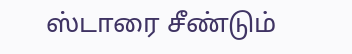ஸ்டாரை சீண்டும்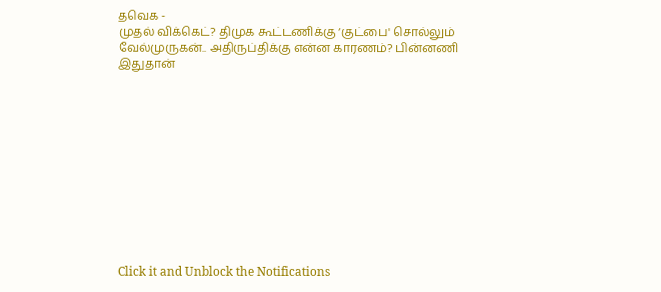தவெக -
முதல் விக்கெட்? திமுக கூட்டணிக்கு ‘குட்பை' சொல்லும் வேல்முருகன்.. அதிருப்திக்கு என்ன காரணம்? பின்னணி இதுதான்












Click it and Unblock the Notifications